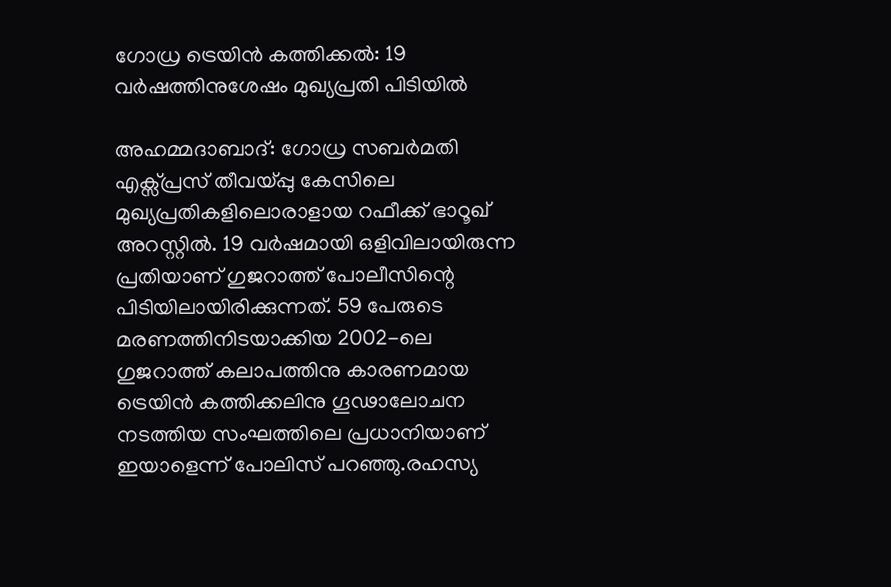ഗോധ്ര ട്രെയിന്‍ കത്തിക്കല്‍: 19 വര്‍ഷത്തിനുശേഷം മുഖ്യപ്രതി പിടിയില്‍

അഹമ്മദാബാദ്: ഗോധ്ര സബര്‍മതി എക്സ്പ്രസ് തീവയ്പ്പു കേസിലെ മുഖ്യപ്രതികളിലൊരാളായ റഫീക്ക് ഭാഠൂഖ് അറസ്റ്റില്‍. 19 വര്‍ഷമായി ഒളിവിലായിരുന്ന പ്രതിയാണ് ഗുജറാത്ത് പോലീസിന്റെ പിടിയിലായിരിക്കുന്നത്. 59 പേരുടെ മരണത്തിനിടയാക്കിയ 2002-ലെ ഗുജറാത്ത് കലാപത്തിനു കാരണമായ ട്രെയിന്‍ കത്തിക്കലിനു ഗൂഢാലോചന നടത്തിയ സംഘത്തിലെ പ്രധാനിയാണ് ഇയാളെന്ന് പോലിസ് പറഞ്ഞു.രഹസ്യ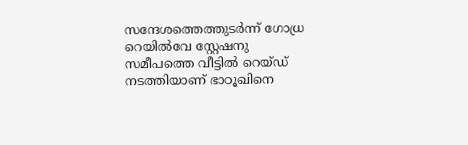സന്ദേശത്തെത്തുടര്‍ന്ന് ഗോധ്ര റെയില്‍വേ സ്റ്റേഷനു സമീപത്തെ വീട്ടില്‍ റെയ്ഡ് നടത്തിയാണ് ഭാഠൂഖിനെ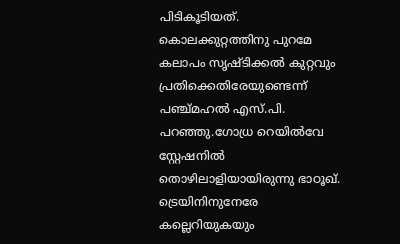പിടികൂടിയത്.
കൊലക്കുറ്റത്തിനു പുറമേ കലാപം സൃഷ്ടിക്കല്‍ കുറ്റവും പ്രതിക്കെതിരേയുണ്ടെന്ന് പഞ്ച്മഹല്‍ എസ്.പി. പറഞ്ഞു.ഗോധ്ര റെയില്‍വേ സ്റ്റേഷനില്‍ തൊഴിലാളിയായിരുന്നു ഭാഠൂഖ്. ട്രെയിനിനുനേരേ കല്ലെറിയുകയും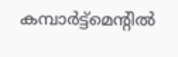കമ്പാര്‍ട്ട്മെന്റില്‍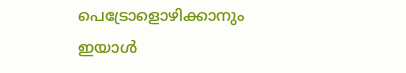പെട്രോളൊഴിക്കാനും ഇയാള്‍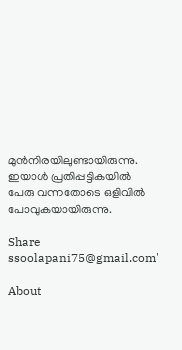മുന്‍നിരയിലുണ്ടായിരുന്നു. ഇയാള്‍ പ്രതിപ്പട്ടികയില്‍ പേരു വന്നതോടെ ഒളിവില്‍ പോവുകയായിരുന്നു.

Share
ssoolapani75@gmail.com'

About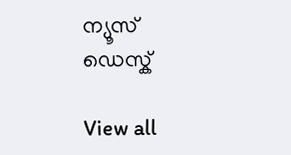ന്യൂസ് ഡെസ്ക്

View all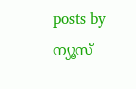posts by ന്യൂസ്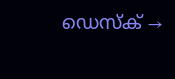ഡെസ്ക് →